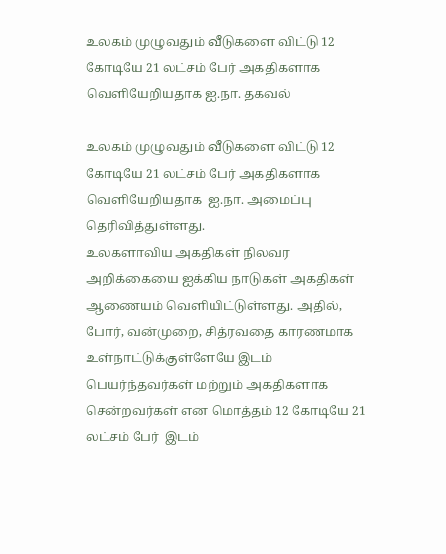உலகம் முழுவதும் வீடுகளை விட்டு 12 கோடியே 21 லட்சம் பேர் அகதிகளாக  வெளியேறியதாக ஐ.நா. தகவல்

உலகம் முழுவதும் வீடுகளை விட்டு 12 கோடியே 21 லட்சம் பேர் அகதிகளாக  வெளியேறியதாக  ஐ.நா. அமைப்பு தெரிவித்துள்ளது.
உலகளாவிய அகதிகள் நிலவர அறிக்கையை ஐக்கிய நாடுகள் அகதிகள் ஆணையம் வெளியிட்டுள்ளது. அதில், போர், வன்முறை, சித்ரவதை காரணமாக உள்நாட்டுக்குள்ளேயே இடம் பெயர்ந்தவர்கள் மற்றும் அகதிகளாக சென்றவர்கள் என மொத்தம் 12 கோடியே 21 லட்சம் பேர்  இடம்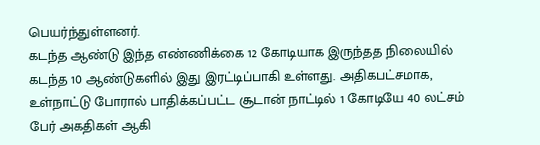பெயர்ந்துள்ளனர்.
கடந்த ஆண்டு இந்த எண்ணிக்கை 12 கோடியாக இருந்தத நிலையில் கடந்த 10 ஆண்டுகளில் இது இரட்டிப்பாகி உள்ளது. அதிகபட்சமாக, உள்நாட்டு போரால் பாதிக்கப்பட்ட சூடான் நாட்டில் 1 கோடியே 40 லட்சம் பேர் அகதிகள் ஆகி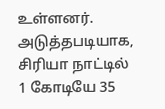உள்ளனர்.
அடுத்தபடியாக, சிரியா நாட்டில் 1 கோடியே 35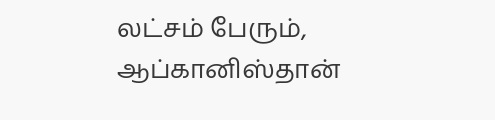லட்சம் பேரும், ஆப்கானிஸ்தான்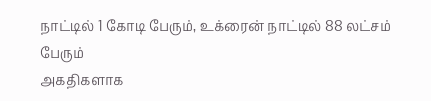நாட்டில் 1 கோடி பேரும், உக்ரைன் நாட்டில் 88 லட்சம் பேரும்
அகதிகளாக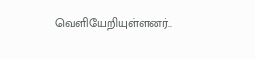வெளியேறியுள்ளனர்..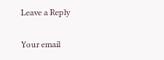Leave a Reply

Your email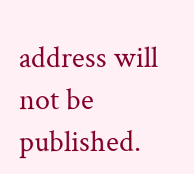address will not be published.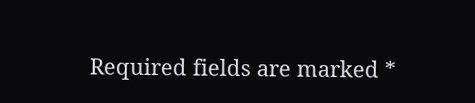Required fields are marked *